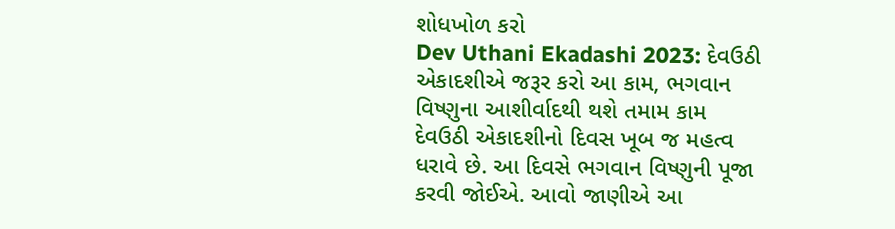શોધખોળ કરો
Dev Uthani Ekadashi 2023: દેવઉઠી એકાદશીએ જરૂર કરો આ કામ, ભગવાન વિષ્ણુના આશીર્વાદથી થશે તમામ કામ
દેવઉઠી એકાદશીનો દિવસ ખૂબ જ મહત્વ ધરાવે છે. આ દિવસે ભગવાન વિષ્ણુની પૂજા કરવી જોઈએ. આવો જાણીએ આ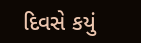દિવસે કયું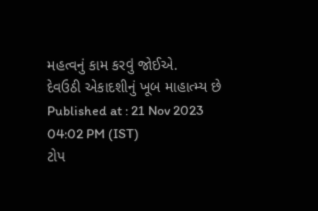મહત્વનું કામ કરવું જોઈએ.
દેવઉઠી એકાદશીનું ખૂબ માહાત્મ્ય છે
Published at : 21 Nov 2023 04:02 PM (IST)
ટોપ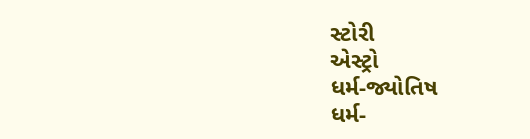સ્ટોરી
એસ્ટ્રો
ધર્મ-જ્યોતિષ
ધર્મ-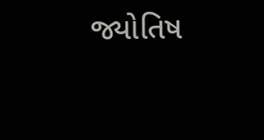જ્યોતિષ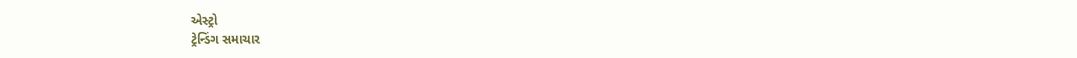એસ્ટ્રો
ટ્રેન્ડિંગ સમાચાર